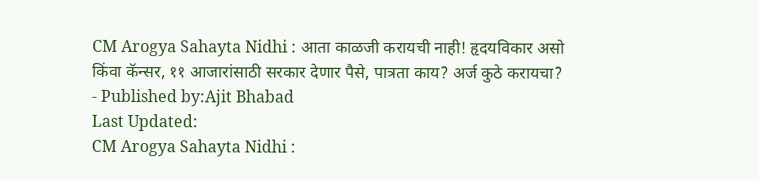CM Arogya Sahayta Nidhi : आता काळजी करायची नाही! हृदयविकार असो किंवा कॅन्सर, ११ आजारांसाठी सरकार देणार पैसे, पात्रता काय? अर्ज कुठे करायचा?
- Published by:Ajit Bhabad
Last Updated:
CM Arogya Sahayta Nidhi :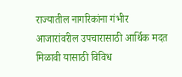राज्यातील नागरिकांना गंभीर आजारांवरील उपचारासाठी आर्थिक मदत मिळावी यासाठी विविध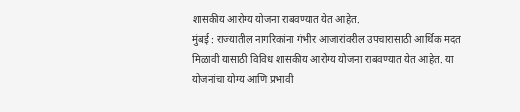शासकीय आरोग्य योजना राबवण्यात येत आहेत.
मुंबई : राज्यातील नागरिकांना गंभीर आजारांवरील उपचारासाठी आर्थिक मदत मिळावी यासाठी विविध शासकीय आरोग्य योजना राबवण्यात येत आहेत. या योजनांचा योग्य आणि प्रभावी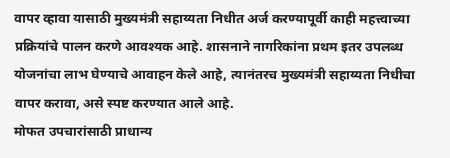वापर व्हावा यासाठी मुख्यमंत्री सहाय्यता निधीत अर्ज करण्यापूर्वी काही महत्त्वाच्या प्रक्रियांचे पालन करणे आवश्यक आहे. शासनाने नागरिकांना प्रथम इतर उपलब्ध योजनांचा लाभ घेण्याचे आवाहन केले आहे, त्यानंतरच मुख्यमंत्री सहाय्यता निधीचा वापर करावा, असे स्पष्ट करण्यात आले आहे.
मोफत उपचारांसाठी प्राधान्य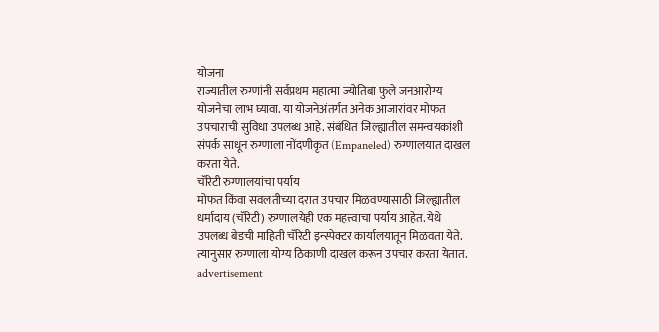योजना
राज्यातील रुग्णांनी सर्वप्रथम महात्मा ज्योतिबा फुले जनआरोग्य योजनेचा लाभ घ्यावा. या योजनेअंतर्गत अनेक आजारांवर मोफत उपचाराची सुविधा उपलब्ध आहे. संबंधित जिल्ह्यातील समन्वयकांशी संपर्क साधून रुग्णाला नोंदणीकृत (Empaneled) रुग्णालयात दाखल करता येते.
चॅरिटी रुग्णालयांचा पर्याय
मोफत किंवा सवलतीच्या दरात उपचार मिळवण्यासाठी जिल्ह्यातील धर्मादाय (चॅरिटी) रुग्णालयेही एक महत्त्वाचा पर्याय आहेत. येथे उपलब्ध बेडची माहिती चॅरिटी इन्स्पेक्टर कार्यालयातून मिळवता येते. त्यानुसार रुग्णाला योग्य ठिकाणी दाखल करून उपचार करता येतात.
advertisement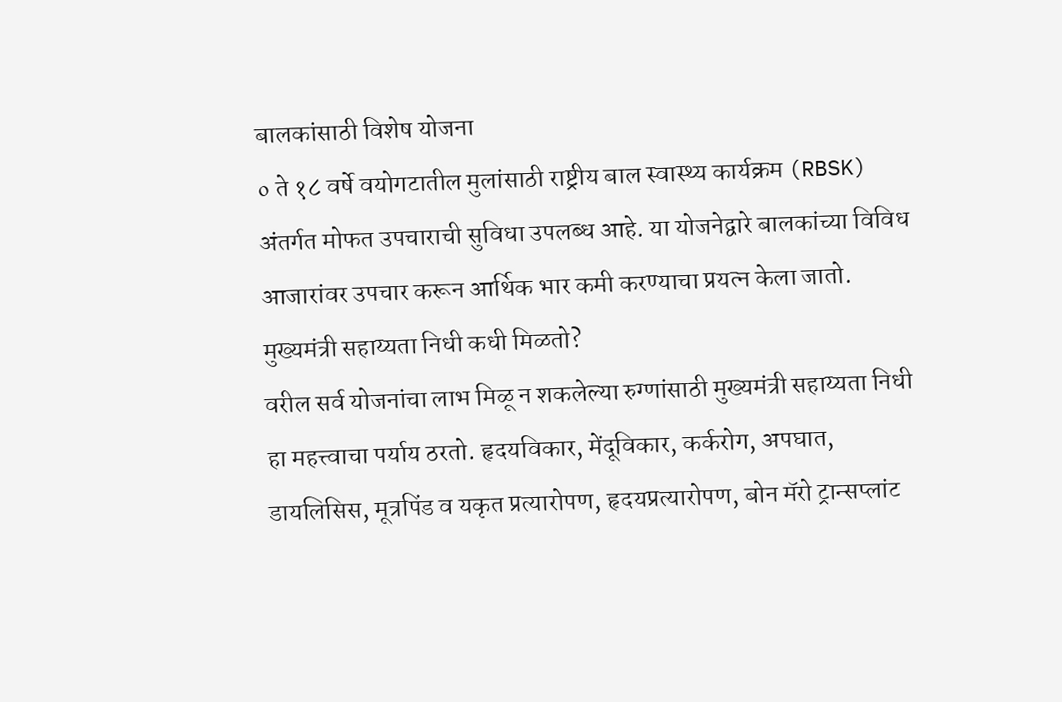बालकांसाठी विशेष योजना
० ते १८ वर्षे वयोगटातील मुलांसाठी राष्ट्रीय बाल स्वास्थ्य कार्यक्रम (RBSK) अंतर्गत मोफत उपचाराची सुविधा उपलब्ध आहे. या योजनेद्वारे बालकांच्या विविध आजारांवर उपचार करून आर्थिक भार कमी करण्याचा प्रयत्न केला जातो.
मुख्यमंत्री सहाय्यता निधी कधी मिळतो?
वरील सर्व योजनांचा लाभ मिळू न शकलेल्या रुग्णांसाठी मुख्यमंत्री सहाय्यता निधी हा महत्त्वाचा पर्याय ठरतो. हृदयविकार, मेंदूविकार, कर्करोग, अपघात, डायलिसिस, मूत्रपिंड व यकृत प्रत्यारोपण, हृदयप्रत्यारोपण, बोन मॅरो ट्रान्सप्लांट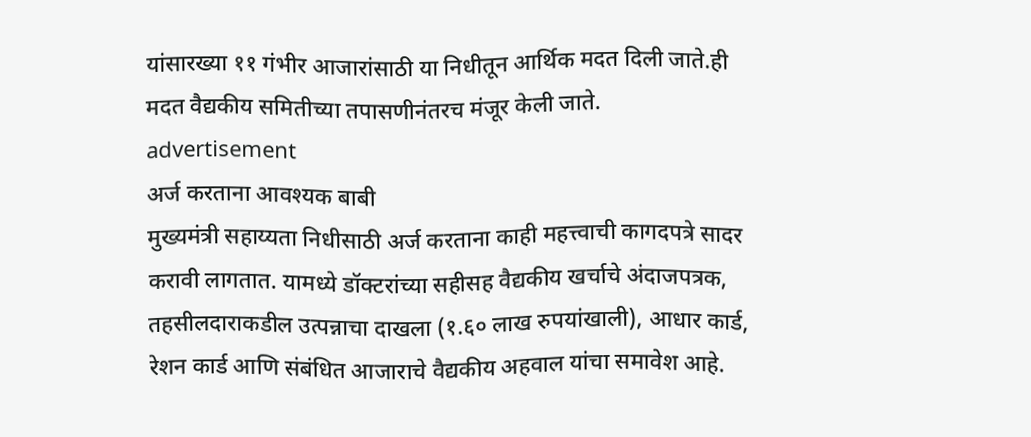यांसारख्या ११ गंभीर आजारांसाठी या निधीतून आर्थिक मदत दिली जाते.ही मदत वैद्यकीय समितीच्या तपासणीनंतरच मंजूर केली जाते.
advertisement
अर्ज करताना आवश्यक बाबी
मुख्यमंत्री सहाय्यता निधीसाठी अर्ज करताना काही महत्त्वाची कागदपत्रे सादर करावी लागतात. यामध्ये डॉक्टरांच्या सहीसह वैद्यकीय खर्चाचे अंदाजपत्रक, तहसीलदाराकडील उत्पन्नाचा दाखला (१.६० लाख रुपयांखाली), आधार कार्ड, रेशन कार्ड आणि संबंधित आजाराचे वैद्यकीय अहवाल यांचा समावेश आहे.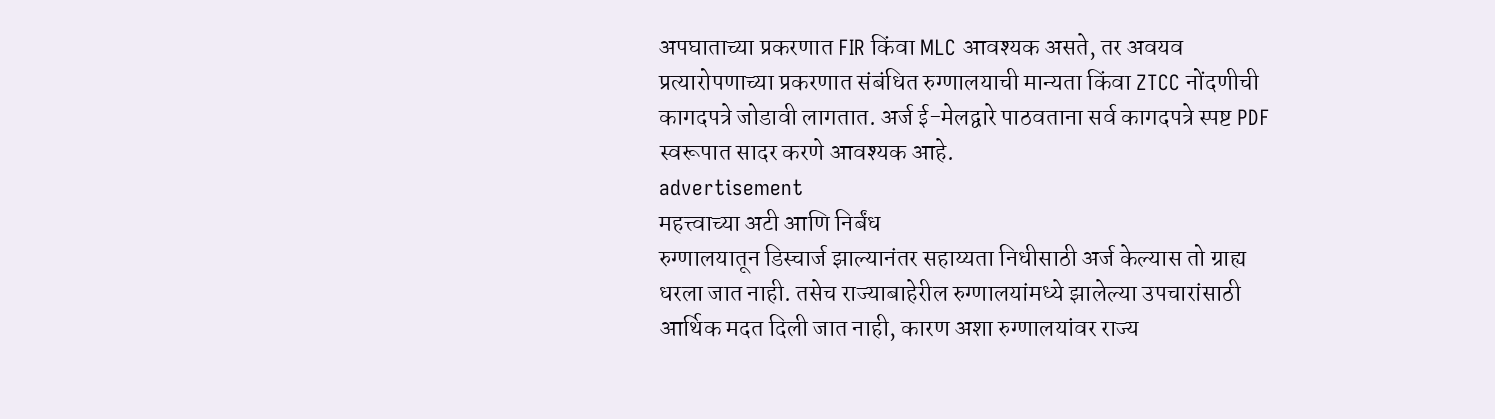अपघाताच्या प्रकरणात FIR किंवा MLC आवश्यक असते, तर अवयव प्रत्यारोपणाच्या प्रकरणात संबंधित रुग्णालयाची मान्यता किंवा ZTCC नोंदणीची कागदपत्रे जोडावी लागतात. अर्ज ई-मेलद्वारे पाठवताना सर्व कागदपत्रे स्पष्ट PDF स्वरूपात सादर करणे आवश्यक आहे.
advertisement
महत्त्वाच्या अटी आणि निर्बंध
रुग्णालयातून डिस्चार्ज झाल्यानंतर सहाय्यता निधीसाठी अर्ज केल्यास तो ग्राह्य धरला जात नाही. तसेच राज्याबाहेरील रुग्णालयांमध्ये झालेल्या उपचारांसाठी आर्थिक मदत दिली जात नाही, कारण अशा रुग्णालयांवर राज्य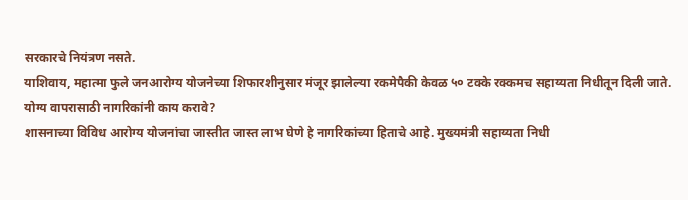सरकारचे नियंत्रण नसते.
याशिवाय, महात्मा फुले जनआरोग्य योजनेच्या शिफारशीनुसार मंजूर झालेल्या रकमेपैकी केवळ ५० टक्के रक्कमच सहाय्यता निधीतून दिली जाते.
योग्य वापरासाठी नागरिकांनी काय करावे?
शासनाच्या विविध आरोग्य योजनांचा जास्तीत जास्त लाभ घेणे हे नागरिकांच्या हिताचे आहे. मुख्यमंत्री सहाय्यता निधी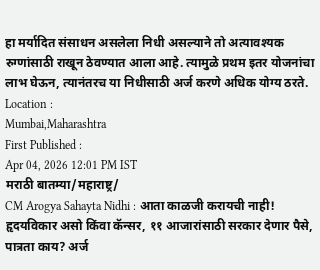हा मर्यादित संसाधन असलेला निधी असल्याने तो अत्यावश्यक रुग्णांसाठी राखून ठेवण्यात आला आहे. त्यामुळे प्रथम इतर योजनांचा लाभ घेऊन, त्यानंतरच या निधीसाठी अर्ज करणे अधिक योग्य ठरते.
Location :
Mumbai,Maharashtra
First Published :
Apr 04, 2026 12:01 PM IST
मराठी बातम्या/महाराष्ट्र/
CM Arogya Sahayta Nidhi : आता काळजी करायची नाही! हृदयविकार असो किंवा कॅन्सर, ११ आजारांसाठी सरकार देणार पैसे, पात्रता काय? अर्ज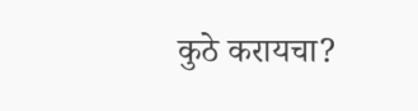कुठे करायचा?